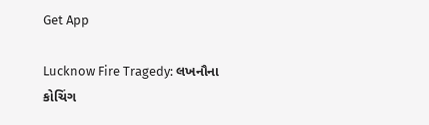Get App

Lucknow Fire Tragedy: લખનૌના કોચિંગ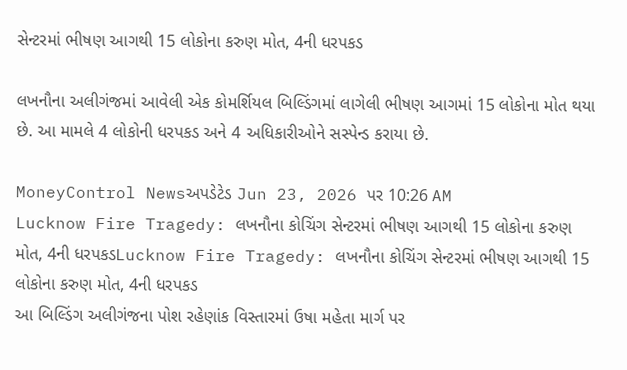સેન્ટરમાં ભીષણ આગથી 15 લોકોના કરુણ મોત, 4ની ધરપકડ

લખનૌના અલીગંજમાં આવેલી એક કોમર્શિયલ બિલ્ડિંગમાં લાગેલી ભીષણ આગમાં 15 લોકોના મોત થયા છે. આ મામલે 4 લોકોની ધરપકડ અને 4 અધિકારીઓને સસ્પેન્ડ કરાયા છે.

MoneyControl Newsઅપડેટેડ Jun 23, 2026 પર 10:26 AM
Lucknow Fire Tragedy: લખનૌના કોચિંગ સેન્ટરમાં ભીષણ આગથી 15 લોકોના કરુણ મોત, 4ની ધરપકડLucknow Fire Tragedy: લખનૌના કોચિંગ સેન્ટરમાં ભીષણ આગથી 15 લોકોના કરુણ મોત, 4ની ધરપકડ
આ બિલ્ડિંગ અલીગંજના પોશ રહેણાંક વિસ્તારમાં ઉષા મહેતા માર્ગ પર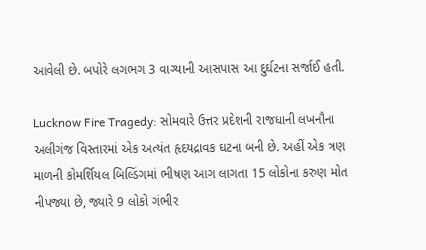આવેલી છે. બપોરે લગભગ 3 વાગ્યાની આસપાસ આ દુર્ઘટના સર્જાઈ હતી.

Lucknow Fire Tragedy: સોમવારે ઉત્તર પ્રદેશની રાજધાની લખનૌના અલીગંજ વિસ્તારમાં એક અત્યંત હૃદયદ્રાવક ઘટના બની છે. અહીં એક ત્રણ માળની કોમર્શિયલ બિલ્ડિંગમાં ભીષણ આગ લાગતા 15 લોકોના કરુણ મોત નીપજ્યા છે, જ્યારે 9 લોકો ગંભીર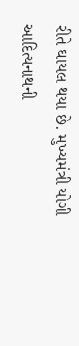રીતે ઘાયલ થયા છે. મુખ્યમંત્રી યોગી આદિત્યનાથની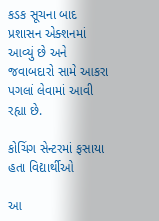કડક સૂચના બાદ પ્રશાસન એક્શનમાં આવ્યું છે અને જવાબદારો સામે આકરા પગલાં લેવામાં આવી રહ્યા છે.

કોચિંગ સેન્ટરમાં ફસાયા હતા વિદ્યાર્થીઓ

આ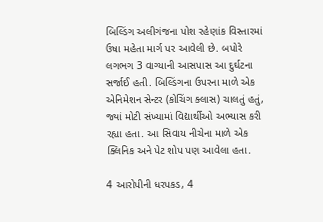બિલ્ડિંગ અલીગંજના પોશ રહેણાંક વિસ્તારમાં ઉષા મહેતા માર્ગ પર આવેલી છે. બપોરે લગભગ 3 વાગ્યાની આસપાસ આ દુર્ઘટના સર્જાઈ હતી. બિલ્ડિંગના ઉપરના માળે એક એનિમેશન સેન્ટર (કોચિંગ ક્લાસ) ચાલતું હતું, જ્યાં મોટી સંખ્યામાં વિદ્યાર્થીઓ અભ્યાસ કરી રહ્યા હતા. આ સિવાય નીચેના માળે એક ક્લિનિક અને પેટ શોપ પણ આવેલા હતા.

4 આરોપીની ધરપકડ, 4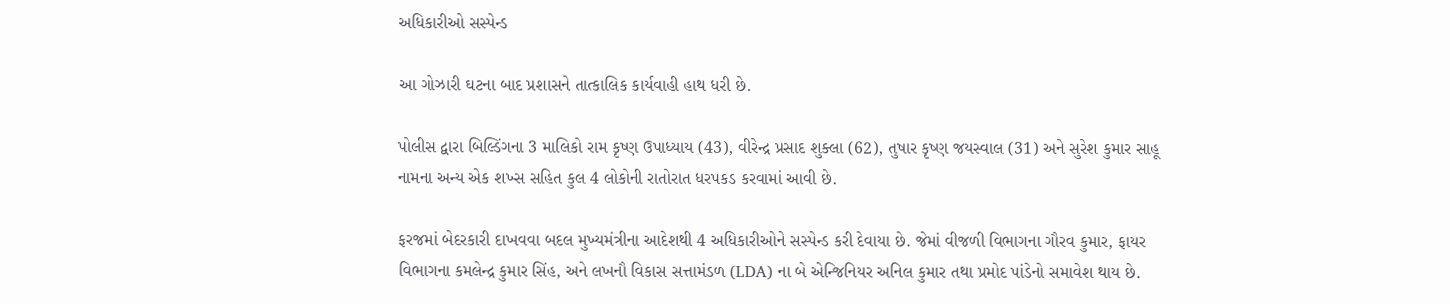અધિકારીઓ સસ્પેન્ડ

આ ગોઝારી ઘટના બાદ પ્રશાસને તાત્કાલિક કાર્યવાહી હાથ ધરી છે.

પોલીસ દ્વારા બિલ્ડિંગના 3 માલિકો રામ કૃષ્ણ ઉપાધ્યાય (43), વીરેન્દ્ર પ્રસાદ શુક્લા (62), તુષાર કૃષ્ણ જયસ્વાલ (31) અને સુરેશ કુમાર સાહૂ નામના અન્ય એક શખ્સ સહિત કુલ 4 લોકોની રાતોરાત ધરપકડ કરવામાં આવી છે.

ફરજમાં બેદરકારી દાખવવા બદલ મુખ્યમંત્રીના આદેશથી 4 અધિકારીઓને સસ્પેન્ડ કરી દેવાયા છે. જેમાં વીજળી વિભાગના ગૌરવ કુમાર, ફાયર વિભાગના કમલેન્દ્ર કુમાર સિંહ, અને લખનૌ વિકાસ સત્તામંડળ (LDA) ના બે એન્જિનિયર અનિલ કુમાર તથા પ્રમોદ પાંડેનો સમાવેશ થાય છે.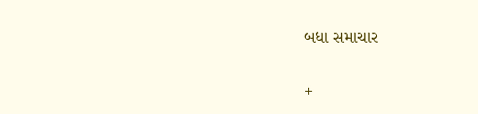બધા સમાચાર

+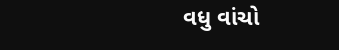વધુ વાંચો